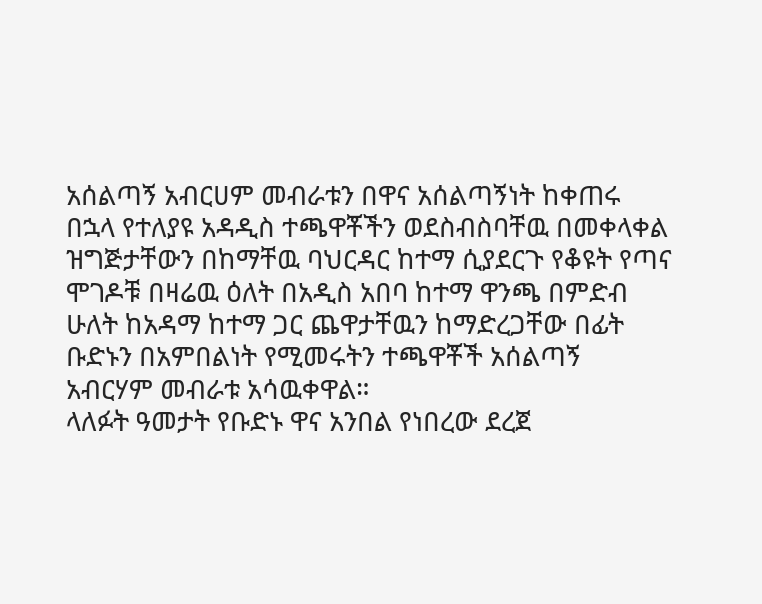አሰልጣኝ አብርሀም መብራቱን በዋና አሰልጣኝነት ከቀጠሩ በኋላ የተለያዩ አዳዲስ ተጫዋቾችን ወደስብስባቸዉ በመቀላቀል ዝግጅታቸውን በከማቸዉ ባህርዳር ከተማ ሲያደርጉ የቆዩት የጣና ሞገዶቹ በዛሬዉ ዕለት በአዲስ አበባ ከተማ ዋንጫ በምድብ ሁለት ከአዳማ ከተማ ጋር ጨዋታቸዉን ከማድረጋቸው በፊት ቡድኑን በአምበልነት የሚመሩትን ተጫዋቾች አሰልጣኝ አብርሃም መብራቱ አሳዉቀዋል።
ላለፉት ዓመታት የቡድኑ ዋና አንበል የነበረው ደረጀ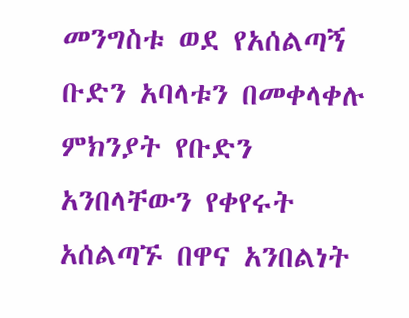መንግስቱ ወደ የአሰልጣኝ ቡድን አባላቱን በመቀላቀሉ ምክንያት የቡድን አንበላቸውን የቀየሩት አሰልጣኙ በዋና አንበልነት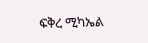ፍቅረ ሚካኤል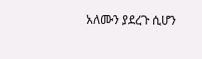አለሙን ያደረጉ ሲሆን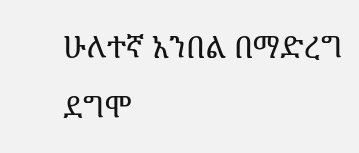ሁለተኛ አንበል በማድረግ ደግሞ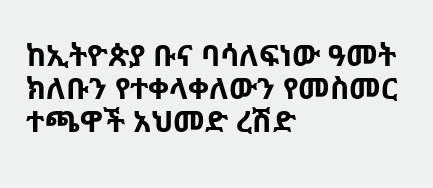ከኢትዮጵያ ቡና ባሳለፍነው ዓመት ክለቡን የተቀላቀለውን የመስመር ተጫዋች አህመድ ረሽድ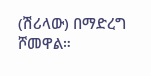(ሽሪላው) በማድረግ ሾመዋል።